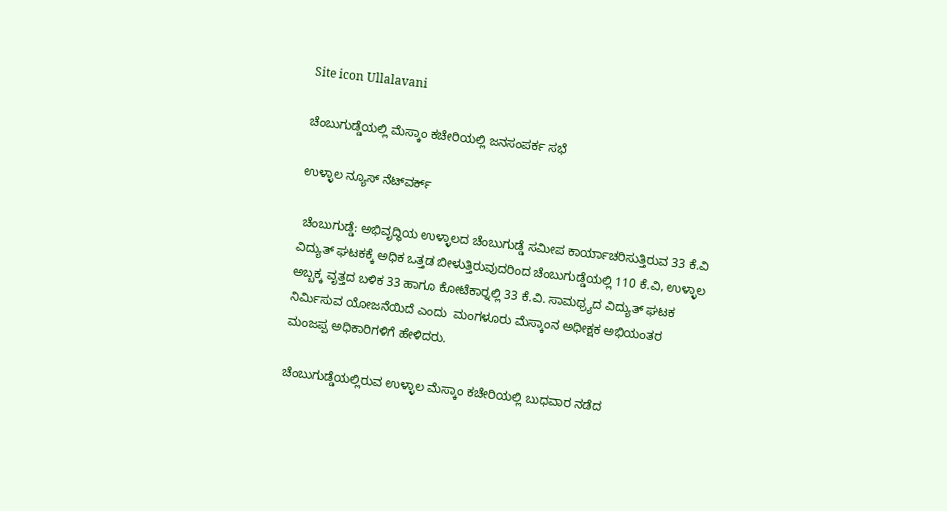Site icon Ullalavani

ಚೆಂಬುಗುಡ್ಡೆಯಲ್ಲಿ ಮೆಸ್ಕಾಂ ಕಚೇರಿಯಲ್ಲಿ ಜನಸಂಪರ್ಕ ಸಭೆ

ಉಳ್ಳಾಲ ನ್ಯೂಸ್ ನೆಟ್‍ವರ್ಕ್

 ಚೆಂಬುಗುಡ್ಡೆ: ಅಭಿವೃದ್ಧಿಯ ಉಳ್ಳಾಲದ ಚೆಂಬುಗುಡ್ಡೆ ಸಮೀಪ ಕಾರ್ಯಾಚರಿಸುತ್ತಿರುವ 33 ಕೆ.ವಿ ವಿದ್ಯುತ್ ಘಟಕಕ್ಕೆ ಅಧಿಕ ಒತ್ತಡ ಬೀಳುತ್ತಿರುವುದರಿಂದ ಚೆಂಬುಗುಡ್ಡೆಯಲ್ಲಿ 110 ಕೆ.ವಿ, ಉಳ್ಳಾಲ ಅಬ್ಬಕ್ಕ ವೃತ್ತದ ಬಳಿಕ 33 ಹಾಗೂ ಕೋಟೆಕಾರ್‍ನಲ್ಲಿ 33 ಕೆ.ವಿ. ಸಾಮಥ್ರ್ಯದ ವಿದ್ಯುತ್ ಘಟಕ ನಿರ್ಮಿಸುವ ಯೋಜನೆಯಿದೆ ಎಂದು  ಮಂಗಳೂರು ಮೆಸ್ಕಾಂನ ಅಧೀಕ್ಷಕ ಅಭಿಯಂತರ ಮಂಜಪ್ಪ ಅಧಿಕಾರಿಗಳಿಗೆ ಹೇಳಿದರು.

ಚೆಂಬುಗುಡ್ಡೆಯಲ್ಲಿರುವ ಉಳ್ಳಾಲ ಮೆಸ್ಕಾಂ ಕಚೇರಿಯಲ್ಲಿ ಬುಧವಾರ ನಡೆದ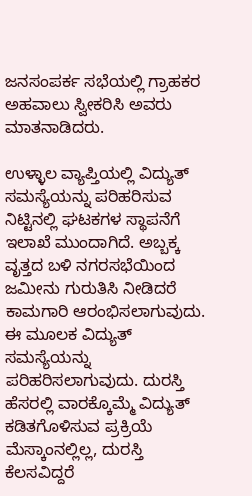ಜನಸಂಪರ್ಕ ಸಭೆಯಲ್ಲಿ ಗ್ರಾಹಕರ ಅಹವಾಲು ಸ್ವೀಕರಿಸಿ ಅವರು ಮಾತನಾಡಿದರು.

ಉಳ್ಳಾಲ ವ್ಯಾಪ್ತಿಯಲ್ಲಿ ವಿದ್ಯುತ್ ಸಮಸ್ಯೆಯನ್ನು ಪರಿಹರಿಸುವ ನಿಟ್ಟಿನಲ್ಲಿ ಘಟಕಗಳ ಸ್ಥಾಪನೆಗೆ ಇಲಾಖೆ ಮುಂದಾಗಿದೆ. ಅಬ್ಬಕ್ಕ ವೃತ್ತದ ಬಳಿ ನಗರಸಭೆಯಿಂದ ಜಮೀನು ಗುರುತಿಸಿ ನೀಡಿದರೆ ಕಾಮಗಾರಿ ಆರಂಭಿಸಲಾಗುವುದು. ಈ ಮೂಲಕ ವಿದ್ಯುತ್ ಸಮಸ್ಯೆಯನ್ನು ಪರಿಹರಿಸಲಾಗುವುದು. ದುರಸ್ತಿ ಹೆಸರಲ್ಲಿ ವಾರಕ್ಕೊಮ್ಮೆ ವಿದ್ಯುತ್ ಕಡಿತಗೊಳಿಸುವ ಪ್ರಕ್ರಿಯೆ ಮೆಸ್ಕಾಂನಲ್ಲಿಲ್ಲ, ದುರಸ್ತಿ ಕೆಲಸವಿದ್ದರೆ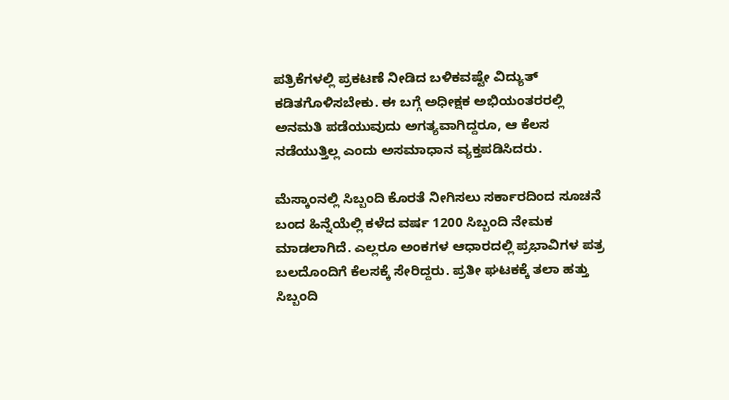ಪತ್ರಿಕೆಗಳಲ್ಲಿ ಪ್ರಕಟಣೆ ನೀಡಿದ ಬಳಿಕವಷ್ಟೇ ವಿದ್ಯುತ್ ಕಡಿತಗೊಳಿಸಬೇಕು. ಈ ಬಗ್ಗೆ ಅಧೀಕ್ಷಕ ಅಭಿಯಂತರರಲ್ಲಿ ಅನಮತಿ ಪಡೆಯುವುದು ಅಗತ್ಯವಾಗಿದ್ದರೂ, ಆ ಕೆಲಸ ನಡೆಯುತ್ತಿಲ್ಲ ಎಂದು ಅಸಮಾಧಾನ ವ್ಯಕ್ತಪಡಿಸಿದರು.

ಮೆಸ್ಕಾಂನಲ್ಲಿ ಸಿಬ್ಬಂದಿ ಕೊರತೆ ನೀಗಿಸಲು ಸರ್ಕಾರದಿಂದ ಸೂಚನೆ ಬಂದ ಹಿನ್ನೆಯೆಲ್ಲಿ ಕಳೆದ ವರ್ಷ 1200 ಸಿಬ್ಬಂದಿ ನೇಮಕ ಮಾಡಲಾಗಿದೆ. ಎಲ್ಲರೂ ಅಂಕಗಳ ಆಧಾರದಲ್ಲಿ ಪ್ರಭಾವಿಗಳ ಪತ್ರ ಬಲದೊಂದಿಗೆ ಕೆಲಸಕ್ಕೆ ಸೇರಿದ್ದರು. ಪ್ರತೀ ಘಟಕಕ್ಕೆ ತಲಾ ಹತ್ತು ಸಿಬ್ಬಂದಿ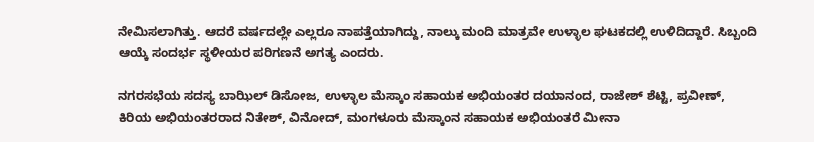ನೇಮಿಸಲಾಗಿತ್ತು. ಆದರೆ ವರ್ಷದಲ್ಲೇ ಎಲ್ಲರೂ ನಾಪತ್ತೆಯಾಗಿದ್ದು, ನಾಲ್ಕು ಮಂದಿ ಮಾತ್ರವೇ ಉಳ್ಳಾಲ ಘಟಕದಲ್ಲಿ ಉಳಿದಿದ್ದಾರೆ. ಸಿಬ್ಬಂದಿ ಆಯ್ಕೆ ಸಂದರ್ಭ ಸ್ಥಳೀಯರ ಪರಿಗಣನೆ ಅಗತ್ಯ ಎಂದರು.

ನಗರಸಭೆಯ ಸದಸ್ಯ ಬಾಝಿಲ್ ಡಿಸೋಜ, ಉಳ್ಳಾಲ ಮೆಸ್ಕಾಂ ಸಹಾಯಕ ಅಭಿಯಂತರ ದಯಾನಂದ, ರಾಜೇಶ್ ಶೆಟ್ಟಿ, ಪ್ರವೀಣ್, ಕಿರಿಯ ಅಭಿಯಂತರರಾದ ನಿತೇಶ್, ವಿನೋದ್, ಮಂಗಳೂರು ಮೆಸ್ಕಾಂನ ಸಹಾಯಕ ಅಭಿಯಂತರೆ ಮೀನಾ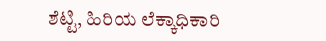ಶೆಟ್ಟಿ, ಹಿರಿಯ ಲೆಕ್ಕಾಧಿಕಾರಿ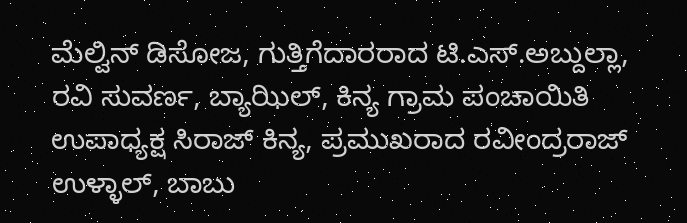ಮೆಲ್ವಿನ್ ಡಿಸೋಜ, ಗುತ್ತಿಗೆದಾರರಾದ ಟಿ.ಎಸ್.ಅಬ್ದುಲ್ಲಾ, ರವಿ ಸುವರ್ಣ, ಬ್ಯಾಝಿಲ್, ಕಿನ್ಯ ಗ್ರಾಮ ಪಂಚಾಯಿತಿ ಉಪಾಧ್ಯಕ್ಷ ಸಿರಾಜ್ ಕಿನ್ಯ, ಪ್ರಮುಖರಾದ ರವೀಂದ್ರರಾಜ್ ಉಳ್ಳಾಲ್, ಬಾಬು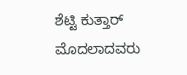ಶೆಟ್ಟಿ ಕುತ್ತಾರ್ ಮೊದಲಾದವರು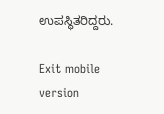ಉಪಸ್ಥಿತರಿದ್ದರು.

Exit mobile version